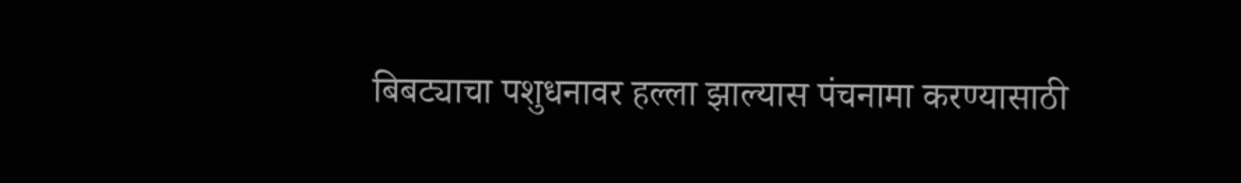बिबट्याचा पशुधनावर हल्ला झाल्यास पंचनामा करण्यासाठी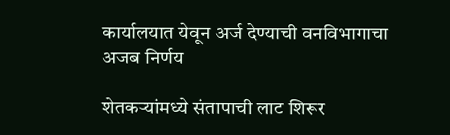कार्यालयात येवून अर्ज देण्याची वनविभागाचा अजब निर्णय

शेतकऱ्यांमध्ये संतापाची लाट शिरूर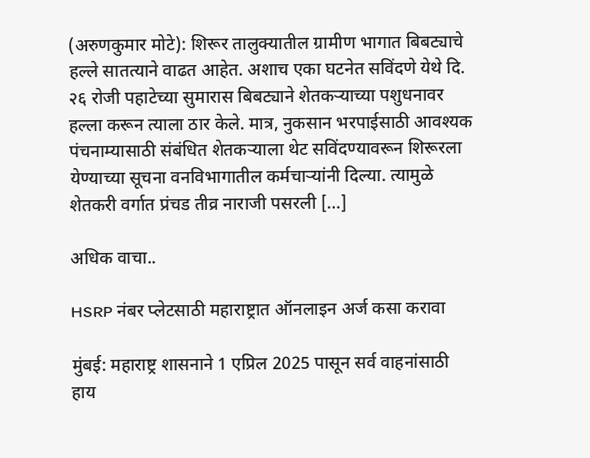(अरुणकुमार मोटे): शिरूर तालुक्यातील ग्रामीण भागात बिबट्याचे हल्ले सातत्याने वाढत आहेत. अशाच एका घटनेत सविंदणे येथे दि. २६ रोजी पहाटेच्या सुमारास बिबट्याने शेतकऱ्याच्या पशुधनावर हल्ला करून त्याला ठार केले. मात्र, नुकसान भरपाईसाठी आवश्यक पंचनाम्यासाठी संबंधित शेतकऱ्याला थेट सविंदण्यावरून शिरूरला येण्याच्या सूचना वनविभागातील कर्मचाऱ्यांनी दिल्या. त्यामुळे शेतकरी वर्गात प्रंचड तीव्र नाराजी पसरली […]

अधिक वाचा..

HSRP नंबर प्लेटसाठी महाराष्ट्रात ऑनलाइन अर्ज कसा करावा

मुंबई: महाराष्ट्र शासनाने 1 एप्रिल 2025 पासून सर्व वाहनांसाठी हाय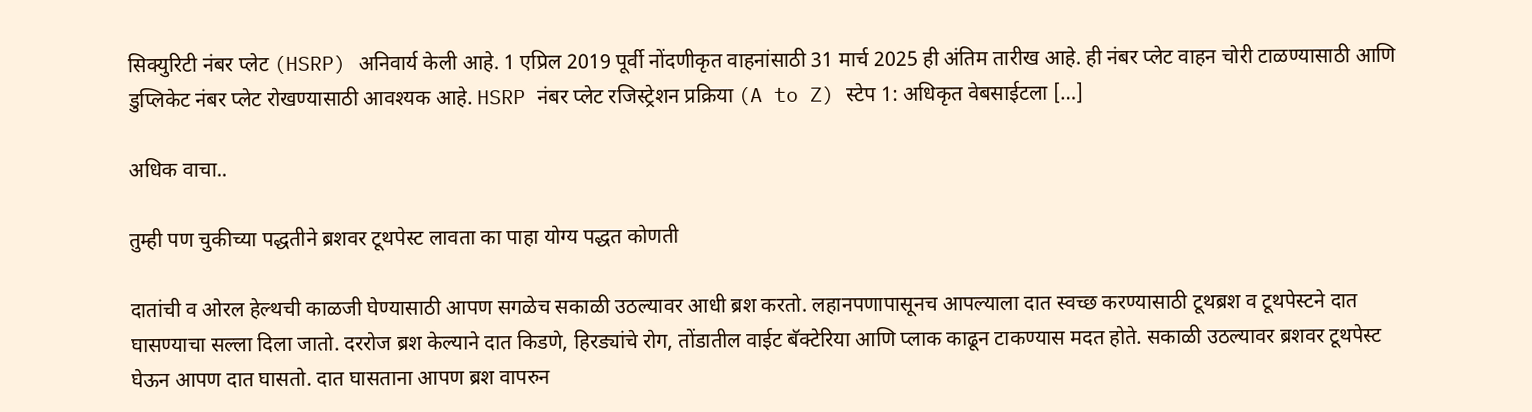सिक्युरिटी नंबर प्लेट (HSRP) अनिवार्य केली आहे. 1 एप्रिल 2019 पूर्वी नोंदणीकृत वाहनांसाठी 31 मार्च 2025 ही अंतिम तारीख आहे. ही नंबर प्लेट वाहन चोरी टाळण्यासाठी आणि डुप्लिकेट नंबर प्लेट रोखण्यासाठी आवश्यक आहे. HSRP नंबर प्लेट रजिस्ट्रेशन प्रक्रिया (A to Z) स्टेप 1: अधिकृत वेबसाईटला […]

अधिक वाचा..

तुम्ही पण चुकीच्या पद्धतीने ब्रशवर टूथपेस्ट लावता का पाहा योग्य पद्धत कोणती

दातांची व ओरल हेल्थची काळजी घेण्यासाठी आपण सगळेच सकाळी उठल्यावर आधी ब्रश करतो. लहानपणापासूनच आपल्याला दात स्वच्छ करण्यासाठी टूथब्रश व टूथपेस्टने दात घासण्याचा सल्ला दिला जातो. दररोज ब्रश केल्याने दात किडणे, हिरड्यांचे रोग, तोंडातील वाईट बॅक्टेरिया आणि प्लाक काढून टाकण्यास मदत होते. सकाळी उठल्यावर ब्रशवर टूथपेस्ट घेऊन आपण दात घासतो. दात घासताना आपण ब्रश वापरुन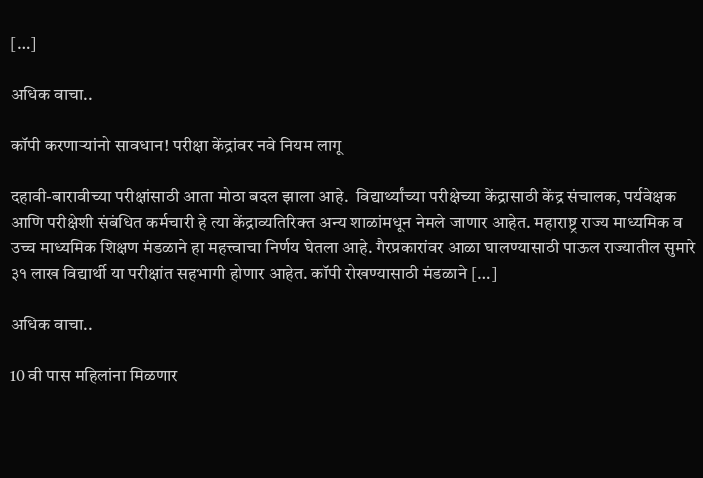[…]

अधिक वाचा..

कॉपी करणाऱ्यांनो सावधान! परीक्षा केंद्रांवर नवे नियम लागू

दहावी-बारावीच्या परीक्षांसाठी आता मोठा बदल झाला आहे.  विद्यार्थ्यांच्या परीक्षेच्या केंद्रासाठी केंद्र संचालक, पर्यवेक्षक आणि परीक्षेशी संबंधित कर्मचारी हे त्या केंद्राव्यतिरिक्त अन्य शाळांमधून नेमले जाणार आहेत. महाराष्ट्र राज्य माध्यमिक व उच्च माध्यमिक शिक्षण मंडळाने हा महत्त्वाचा निर्णय घेतला आहे. गैरप्रकारांवर आळा घालण्यासाठी पाऊल राज्यातील सुमारे ३१ लाख विद्यार्थी या परीक्षांत सहभागी होणार आहेत. कॉपी रोखण्यासाठी मंडळाने […]

अधिक वाचा..

10 वी पास महिलांना मिळणार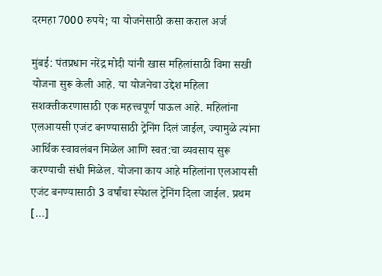दरमहा 7000 रुपये; या योजनेसाठी कसा कराल अर्ज

मुंबई: पंतप्रधान नरेंद्र मोदी यांनी खास महिलांसाठी विमा सखी योजना सुरू केली आहे. या योजनेचा उद्देश महिला सशक्तीकरणासाठी एक महत्त्वपूर्ण पाऊल आहे. महिलांना एलआयसी एजंट बनण्यासाठी ट्रेनिंग दिलं जाईल, ज्यामुळे त्यांना आर्थिक स्वावलंबन मिळेल आणि स्वत:चा व्यवसाय सुरू करण्याची संधी मिळेल. योजना काय आहे महिलांना एलआयसी एजंट बनण्यासाठी 3 वर्षांचा स्पेशल ट्रेनिंग दिला जाईल. प्रथम […]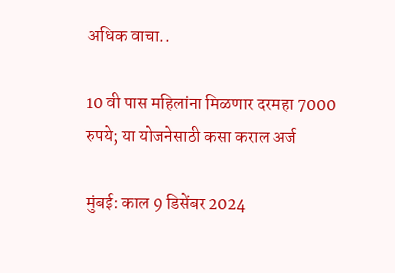अधिक वाचा..

10 वी पास महिलांना मिळणार दरमहा 7000 रुपये; या योजनेसाठी कसा कराल अर्ज

मुंबई: काल 9 डिसेंबर 2024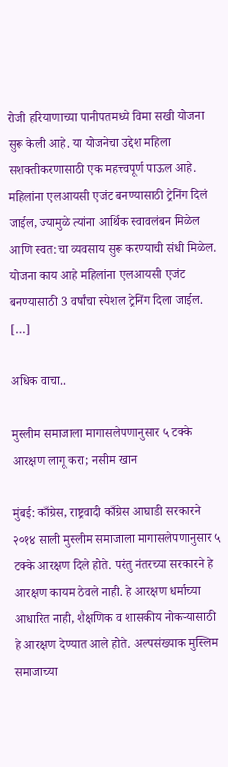रोजी हरियाणाच्या पानीपतमध्ये विमा सखी योजना सुरू केली आहे. या योजनेचा उद्देश महिला सशक्तीकरणासाठी एक महत्त्वपूर्ण पाऊल आहे. महिलांना एलआयसी एजंट बनण्यासाठी ट्रेनिंग दिलं जाईल, ज्यामुळे त्यांना आर्थिक स्वावलंबन मिळेल आणि स्वत:चा व्यवसाय सुरू करण्याची संधी मिळेल. योजना काय आहे महिलांना एलआयसी एजंट बनण्यासाठी 3 वर्षांचा स्पेशल ट्रेनिंग दिला जाईल. […]

अधिक वाचा..

मुस्लीम समाजाला मागासलेपणानुसार ५ टक्के आरक्षण लागू करा; नसीम खान

मुंबई: काँग्रेस, राष्ट्रवादी काँग्रेस आघाडी सरकारने २०१४ साली मुस्लीम समाजाला मागासलेपणानुसार ५ टक्के आरक्षण दिले होते. परंतु नंतरच्या सरकारने हे आरक्षण कायम ठेवले नाही. हे आरक्षण धर्माच्या आधारित नाही, शैक्षणिक व शासकीय नोकऱ्यासाठी हे आरक्षण देण्यात आले होते. अल्पसंख्याक मुस्लिम समाजाच्या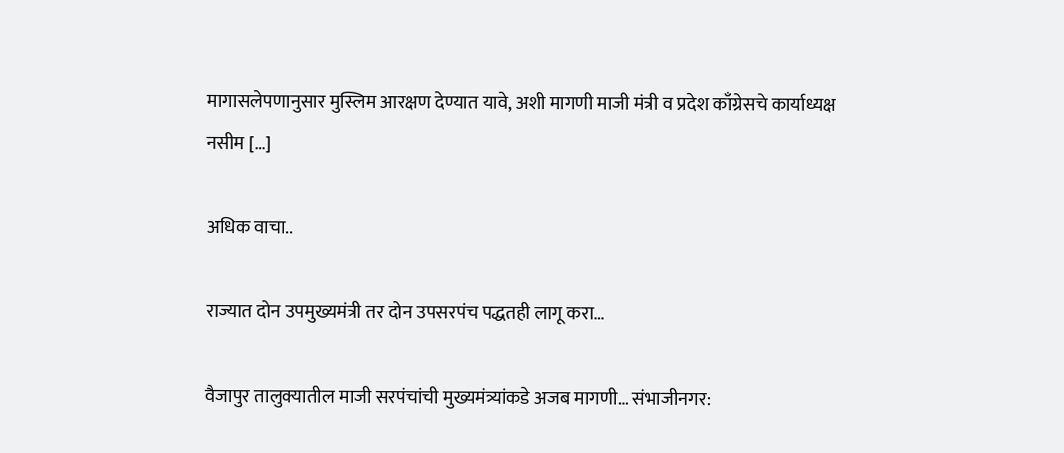मागासलेपणानुसार मुस्लिम आरक्षण देण्यात यावे, अशी मागणी माजी मंत्री व प्रदेश काँग्रेसचे कार्याध्यक्ष नसीम […]

अधिक वाचा..

राज्यात दोन उपमुख्यमंत्री तर दोन उपसरपंच पद्धतही लागू करा…

वैजापुर तालुक्यातील माजी सरपंचांची मुख्यमंत्र्यांकडे अजब मागणी… संभाजीनगर: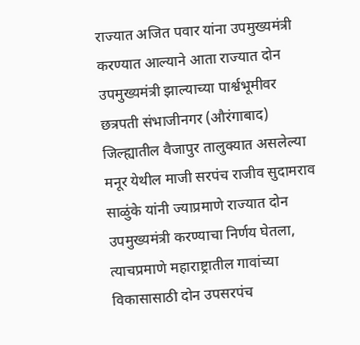राज्यात अजित पवार यांना उपमुख्यमंत्री करण्यात आल्याने आता राज्यात दोन उपमुख्यमंत्री झाल्याच्या पार्श्वभूमीवर छत्रपती संभाजीनगर (औरंगाबाद) जिल्ह्यातील वैजापुर तालुक्यात असलेल्या मनूर येथील माजी सरपंच राजीव सुदामराव साळुंके यांनी ज्याप्रमाणे राज्यात दोन उपमुख्यमंत्री करण्याचा निर्णय घेतला, त्याचप्रमाणे महाराष्ट्रातील गावांच्या विकासासाठी दोन उपसरपंच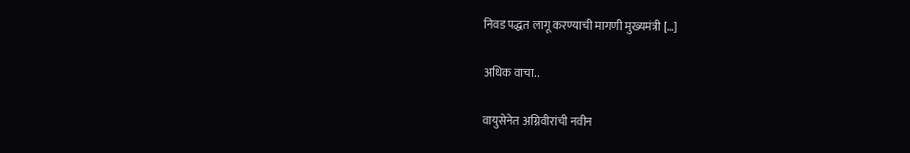निवड पद्धत लागू करण्याची मागणी मुख्यमंत्री […]

अधिक वाचा..

वायुसेनेत अग्निवीरांची नवीन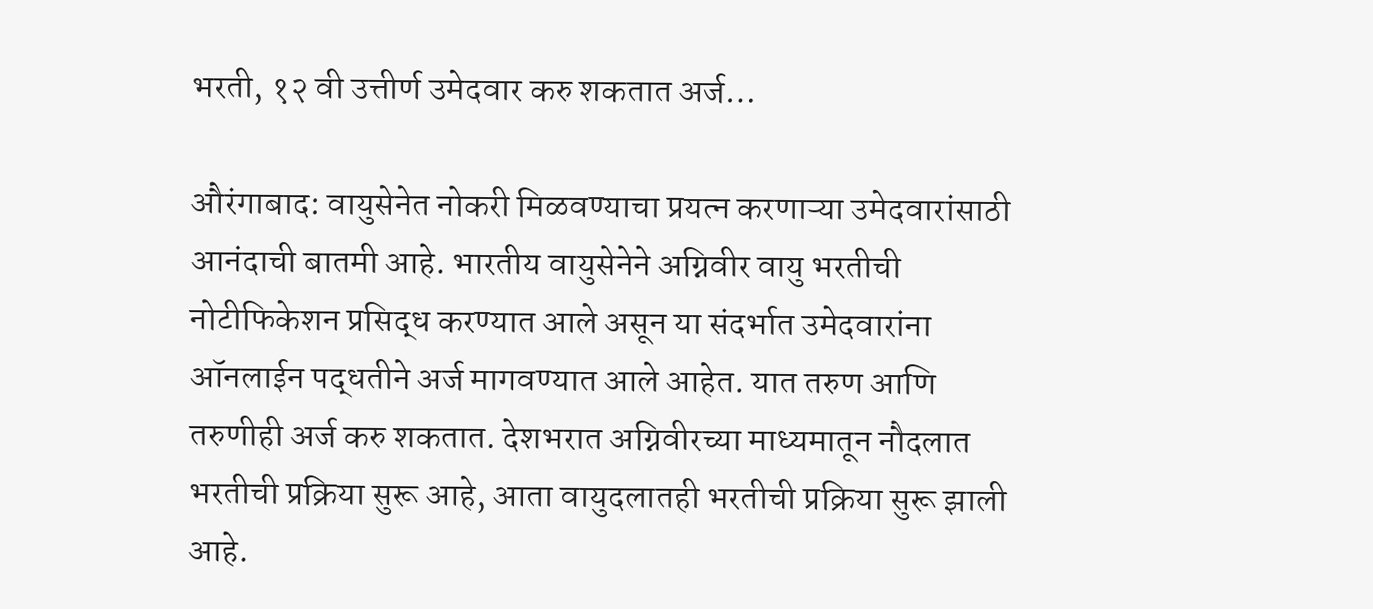भरती, १२ वी उत्तीर्ण उमेदवार करु शकतात अर्ज…

औरंगाबाद: वायुसेनेत नोकरी मिळवण्याचा प्रयत्न करणाऱ्या उमेदवारांसाठी आनंदाची बातमी आहे. भारतीय वायुसेनेने अग्निवीर वायु भरतीची नोटीफिकेशन प्रसिद्ध करण्यात आले असून या संदर्भात उमेदवारांना ऑनलाईन पद्धतीने अर्ज मागवण्यात आले आहेत. यात तरुण आणि तरुणीही अर्ज करु शकतात. देशभरात अग्निवीरच्या माध्यमातून नौदलात भरतीची प्रक्रिया सुरू आहे, आता वायुदलातही भरतीची प्रक्रिया सुरू झाली आहे.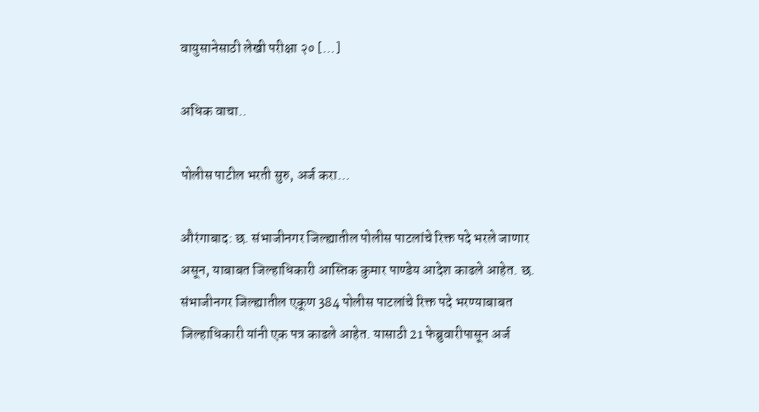वायुसानेसाठी लेखी परीक्षा २० […]

अधिक वाचा..

पोलीस पाटील भरती सुरु, अर्ज करा…

औरंगाबाद: छ. संभाजीनगर जिल्ह्यातील पोलीस पाटलांचे रिक्त पदे भरले जाणार असून, याबाबत जिल्हाधिकारी आस्तिक कुमार पाण्डेय आदेश काढले आहेत. छ. संभाजीनगर जिल्ह्यातील एकूण 384 पोलीस पाटलांचे रिक्त पदे भरण्याबाबत जिल्हाधिकारी यांनी एक पत्र काढले आहेत. यासाठी 21 फेब्रुवारीपासून अर्ज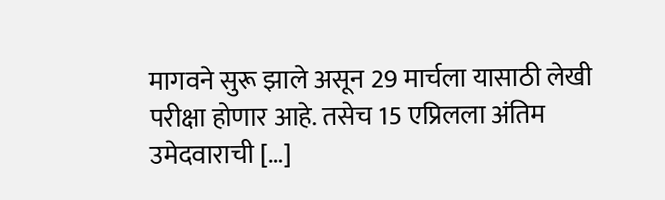मागवने सुरू झाले असून 29 मार्चला यासाठी लेखी परीक्षा होणार आहे. तसेच 15 एप्रिलला अंतिम उमेदवाराची […]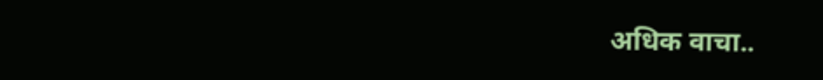अधिक वाचा..